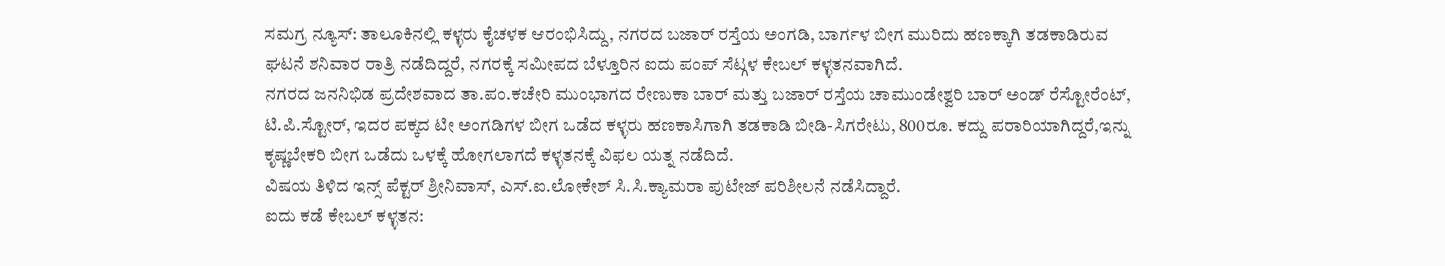ಸಮಗ್ರ ನ್ಯೂಸ್: ತಾಲೂಕಿನಲ್ಲಿ ಕಳ್ಳರು ಕೈಚಳಕ ಆರಂಭಿಸಿದ್ದು, ನಗರದ ಬಜಾರ್ ರಸ್ತೆಯ ಅಂಗಡಿ, ಬಾರ್ಗಳ ಬೀಗ ಮುರಿದು ಹಣಕ್ಕಾಗಿ ತಡಕಾಡಿರುವ ಘಟನೆ ಶನಿವಾರ ರಾತ್ರಿ ನಡೆದಿದ್ದರೆ, ನಗರಕ್ಕೆ ಸಮೀಪದ ಬೆಳ್ತೂರಿನ ಐದು ಪಂಪ್ ಸೆಟ್ಗಳ ಕೇಬಲ್ ಕಳ್ಳತನವಾಗಿದೆ.
ನಗರದ ಜನನಿಭಿಡ ಪ್ರದೇಶವಾದ ತಾ.ಪಂ.ಕಚೇರಿ ಮುಂಭಾಗದ ರೇಣುಕಾ ಬಾರ್ ಮತ್ತು ಬಜಾರ್ ರಸ್ತೆಯ ಚಾಮುಂಡೇಶ್ವರಿ ಬಾರ್ ಅಂಡ್ ರೆಸ್ಟೋರೆಂಟ್, ಟಿ.ಪಿ.ಸ್ಟೋರ್, ಇದರ ಪಕ್ಕದ ಟೀ ಅಂಗಡಿಗಳ ಬೀಗ ಒಡೆದ ಕಳ್ಳರು ಹಣಕಾಸಿಗಾಗಿ ತಡಕಾಡಿ ಬೀಡಿ-ಸಿಗರೇಟು, 800ರೂ. ಕದ್ದು ಪರಾರಿಯಾಗಿದ್ದರೆ,ಇನ್ನು ಕೃಷ್ಣಬೇಕರಿ ಬೀಗ ಒಡೆದು ಒಳಕ್ಕೆ ಹೋಗಲಾಗದೆ ಕಳ್ಳತನಕ್ಕೆ ವಿಫಲ ಯತ್ನ ನಡೆದಿದೆ.
ವಿಷಯ ತಿಳಿದ ಇನ್ಸ್ ಪೆಕ್ಟರ್ ಶ್ರೀನಿವಾಸ್, ಎಸ್.ಐ.ಲೋಕೇಶ್ ಸಿ.ಸಿ.ಕ್ಯಾಮರಾ ಪುಟೇಜ್ ಪರಿಶೀಲನೆ ನಡೆಸಿದ್ದಾರೆ.
ಐದು ಕಡೆ ಕೇಬಲ್ ಕಳ್ಳತನ: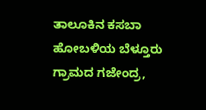ತಾಲೂಕಿನ ಕಸಬಾ ಹೋಬಳಿಯ ಬೆಳ್ತೂರು ಗ್ರಾಮದ ಗಜೇಂದ್ರ,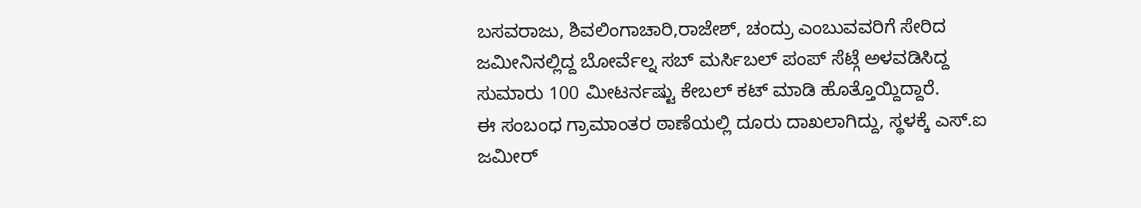ಬಸವರಾಜು, ಶಿವಲಿಂಗಾಚಾರಿ,ರಾಜೇಶ್, ಚಂದ್ರು ಎಂಬುವವರಿಗೆ ಸೇರಿದ ಜಮೀನಿನಲ್ಲಿದ್ದ ಬೋರ್ವೆಲ್ನ ಸಬ್ ಮರ್ಸಿಬಲ್ ಪಂಪ್ ಸೆಟ್ಗೆ ಅಳವಡಿಸಿದ್ದ ಸುಮಾರು 100 ಮೀಟರ್ನಷ್ಟು ಕೇಬಲ್ ಕಟ್ ಮಾಡಿ ಹೊತ್ತೊಯ್ದಿದ್ದಾರೆ.
ಈ ಸಂಬಂಧ ಗ್ರಾಮಾಂತರ ಠಾಣೆಯಲ್ಲಿ ದೂರು ದಾಖಲಾಗಿದ್ದು, ಸ್ಥಳಕ್ಕೆ ಎಸ್.ಐ ಜಮೀರ್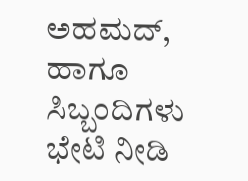ಅಹಮದ್, ಹಾಗೂ ಸಿಬ್ಬಂದಿಗಳು ಭೇಟಿ ನೀಡಿ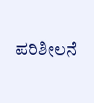ಪರಿಶೀಲನೆ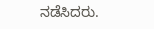ನಡೆಸಿದರು.